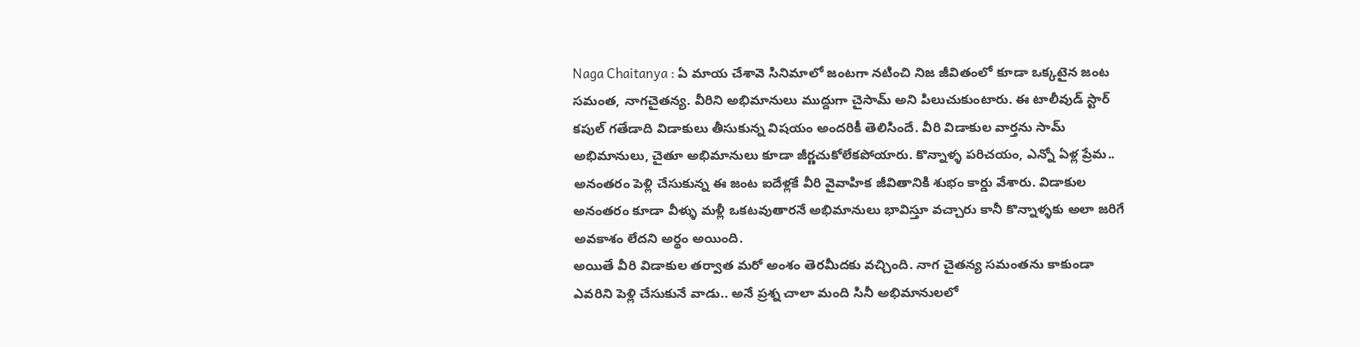Naga Chaitanya : ఏ మాయ చేశావె సినిమాలో జంటగా నటించి నిజ జీవితంలో కూడా ఒక్కటైన జంట సమంత, నాగచైతన్య. వీరిని అభిమానులు ముద్దుగా చైసామ్ అని పిలుచుకుంటారు. ఈ టాలీవుడ్ స్టార్ కపుల్ గతేడాది విడాకులు తీసుకున్న విషయం అందరికీ తెలిసిందే. వీరి విడాకుల వార్తను సామ్ అభిమానులు, చైతూ అభిమానులు కూడా జీర్ణచుకోలేకపోయారు. కొన్నాళ్ళ పరిచయం, ఎన్నో ఏళ్ల ప్రేమ.. అనంతరం పెళ్లి చేసుకున్న ఈ జంట ఐదేళ్లకే వీరి వైవాహిక జీవితానికి శుభం కార్డు వేశారు. విడాకుల అనంతరం కూడా వీళ్ళు మళ్లీ ఒకటవుతారనే అభిమానులు భావిస్తూ వచ్చారు కానీ కొన్నాళ్ళకు అలా జరిగే అవకాశం లేదని అర్థం అయింది.
అయితే వీరి విడాకుల తర్వాత మరో అంశం తెరమీదకు వచ్చింది. నాగ చైతన్య సమంతను కాకుండా ఎవరిని పెళ్లి చేసుకునే వాడు.. అనే ప్రశ్న చాలా మంది సినీ అభిమానులలో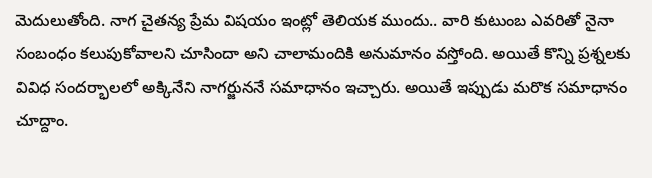మెదులుతోంది. నాగ చైతన్య ప్రేమ విషయం ఇంట్లో తెలియక ముందు.. వారి కుటుంబ ఎవరితో నైనా సంబంధం కలుపుకోవాలని చూసిందా అని చాలామందికి అనుమానం వస్తోంది. అయితే కొన్ని ప్రశ్నలకు వివిధ సందర్భాలలో అక్కినేని నాగర్జుననే సమాధానం ఇచ్చారు. అయితే ఇప్పుడు మరొక సమాధానం చూద్దాం.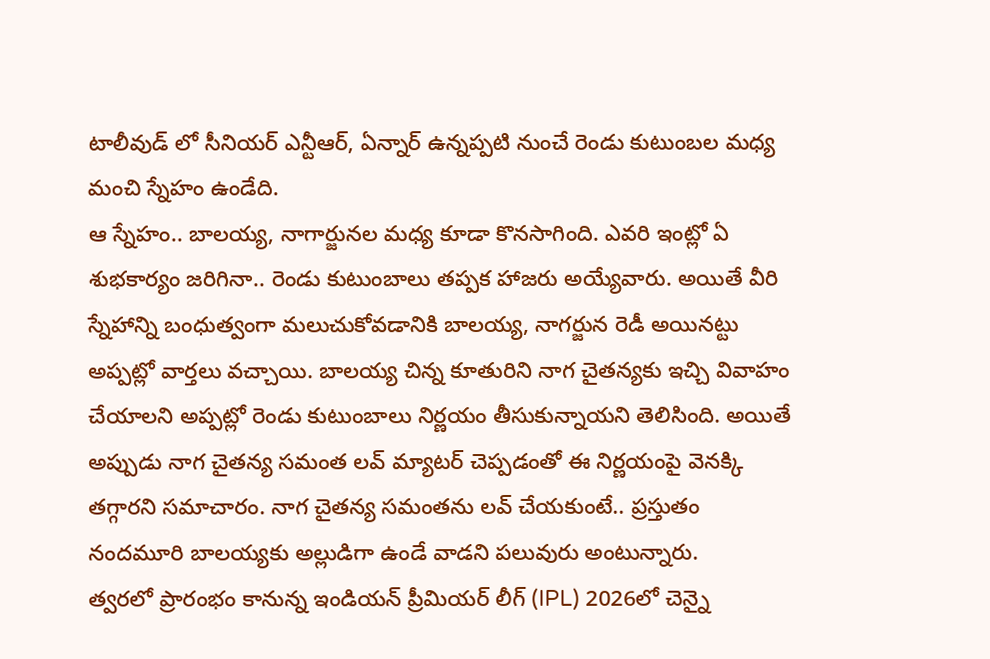టాలీవుడ్ లో సీనియర్ ఎన్టీఆర్, ఏన్నార్ ఉన్నప్పటి నుంచే రెండు కుటుంబల మధ్య మంచి స్నేహం ఉండేది.
ఆ స్నేహం.. బాలయ్య, నాగార్జునల మధ్య కూడా కొనసాగింది. ఎవరి ఇంట్లో ఏ శుభకార్యం జరిగినా.. రెండు కుటుంబాలు తప్పక హాజరు అయ్యేవారు. అయితే వీరి స్నేహాన్ని బంధుత్వంగా మలుచుకోవడానికి బాలయ్య, నాగర్జున రెడీ అయినట్టు అప్పట్లో వార్తలు వచ్చాయి. బాలయ్య చిన్న కూతురిని నాగ చైతన్యకు ఇచ్చి వివాహం చేయాలని అప్పట్లో రెండు కుటుంబాలు నిర్ణయం తీసుకున్నాయని తెలిసింది. అయితే అప్పుడు నాగ చైతన్య సమంత లవ్ మ్యాటర్ చెప్పడంతో ఈ నిర్ణయంపై వెనక్కి తగ్గారని సమాచారం. నాగ చైతన్య సమంతను లవ్ చేయకుంటే.. ప్రస్తుతం నందమూరి బాలయ్యకు అల్లుడిగా ఉండే వాడని పలువురు అంటున్నారు.
త్వరలో ప్రారంభం కానున్న ఇండియన్ ప్రీమియర్ లీగ్ (IPL) 2026లో చెన్నై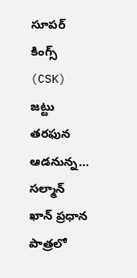సూపర్ కింగ్స్ (CSK) జట్టు తరఫున ఆడనున్న…
సల్మాన్ ఖాన్ ప్రధాన పాత్రలో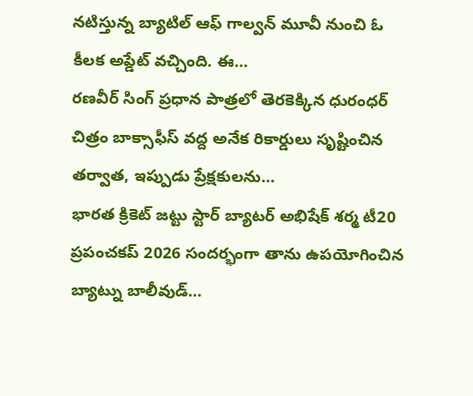నటిస్తున్న బ్యాటిల్ ఆఫ్ గాల్వన్ మూవీ నుంచి ఓ కీలక అప్డేట్ వచ్చింది. ఈ…
రణవీర్ సింగ్ ప్రధాన పాత్రలో తెరకెక్కిన ధురంధర్ చిత్రం బాక్సాఫీస్ వద్ద అనేక రికార్డులు సృష్టించిన తర్వాత, ఇప్పుడు ప్రేక్షకులను…
భారత క్రికెట్ జట్టు స్టార్ బ్యాటర్ అభిషేక్ శర్మ టీ20 ప్రపంచకప్ 2026 సందర్భంగా తాను ఉపయోగించిన బ్యాట్ను బాలీవుడ్…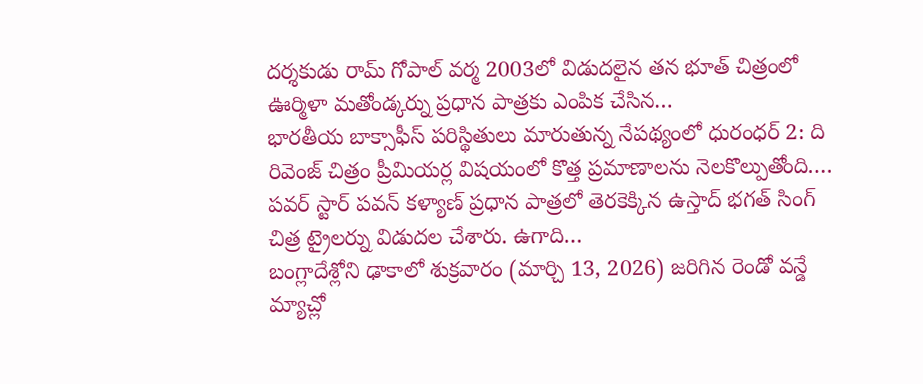దర్శకుడు రామ్ గోపాల్ వర్మ 2003లో విడుదలైన తన భూత్ చిత్రంలో ఊర్మిళా మతోండ్కర్ను ప్రధాన పాత్రకు ఎంపిక చేసిన…
భారతీయ బాక్సాఫీస్ పరిస్థితులు మారుతున్న నేపథ్యంలో ధురంధర్ 2: ది రివెంజ్ చిత్రం ప్రీమియర్ల విషయంలో కొత్త ప్రమాణాలను నెలకొల్పుతోంది.…
పవర్ స్టార్ పవన్ కళ్యాణ్ ప్రధాన పాత్రలో తెరకెక్కిన ఉస్తాద్ భగత్ సింగ్ చిత్ర ట్రైలర్ను విడుదల చేశారు. ఉగాది…
బంగ్లాదేశ్లోని ఢాకాలో శుక్రవారం (మార్చి 13, 2026) జరిగిన రెండో వన్డే మ్యాచ్లో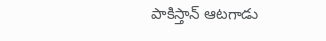పాకిస్తాన్ ఆటగాడు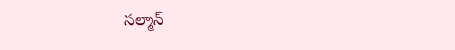సల్మాన్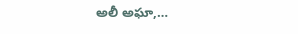అలీ అఘా,…